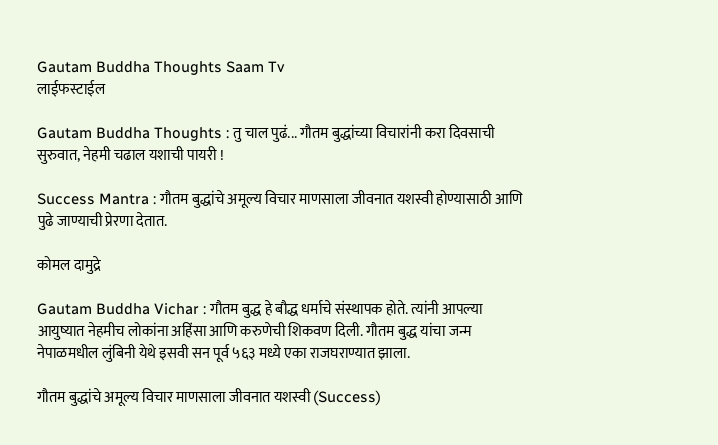Gautam Buddha Thoughts Saam Tv
लाईफस्टाईल

Gautam Buddha Thoughts : तु चाल पुढं... गौतम बुद्धांच्या विचारांनी करा दिवसाची सुरुवात, नेहमी चढाल यशाची पायरी !

Success Mantra : गौतम बुद्धांचे अमूल्य विचार माणसाला जीवनात यशस्वी होण्यासाठी आणि पुढे जाण्याची प्रेरणा देतात.

कोमल दामुद्रे

Gautam Buddha Vichar : गौतम बुद्ध हे बौद्ध धर्माचे संस्थापक होते. त्यांनी आपल्या आयुष्यात नेहमीच लोकांना अहिंसा आणि करुणेची शिकवण दिली. गौतम बुद्ध यांचा जन्म नेपाळमधील लुंबिनी येथे इसवी सन पूर्व ५६३ मध्ये एका राजघराण्यात झाला.

गौतम बुद्धांचे अमूल्य विचार माणसाला जीवनात यशस्वी (Success)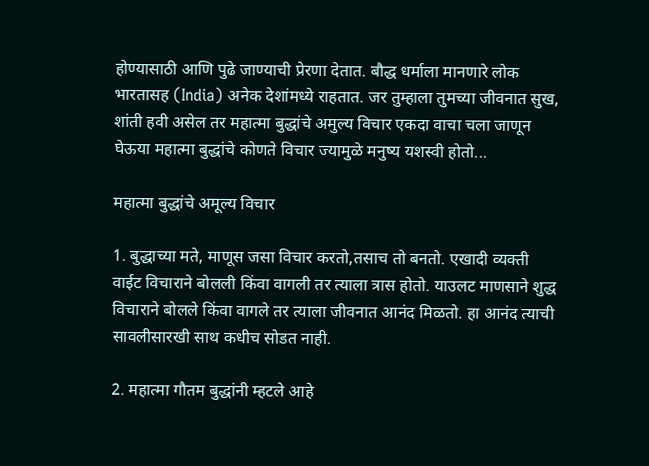होण्यासाठी आणि पुढे जाण्याची प्रेरणा देतात. बौद्ध धर्माला मानणारे लोक भारतासह (India) अनेक देशांमध्ये राहतात. जर तुम्हाला तुमच्या जीवनात सुख, शांती हवी असेल तर महात्मा बुद्धांचे अमुल्य विचार एकदा वाचा चला जाणून घेऊया महात्मा बुद्धांचे कोणते विचार ज्यामुळे मनुष्य यशस्वी होतो...

महात्मा बुद्धांचे अमूल्य विचार

1. बुद्धाच्या मते, माणूस जसा विचार करतो,तसाच तो बनतो. एखादी व्यक्ती वाईट विचाराने बोलली किंवा वागली तर त्याला त्रास होतो. याउलट माणसाने शुद्ध विचाराने बोलले किंवा वागले तर त्याला जीवनात आनंद मिळतो. हा आनंद त्याची सावलीसारखी साथ कधीच सोडत नाही.

2. महात्मा गौतम बुद्धांनी म्हटले आहे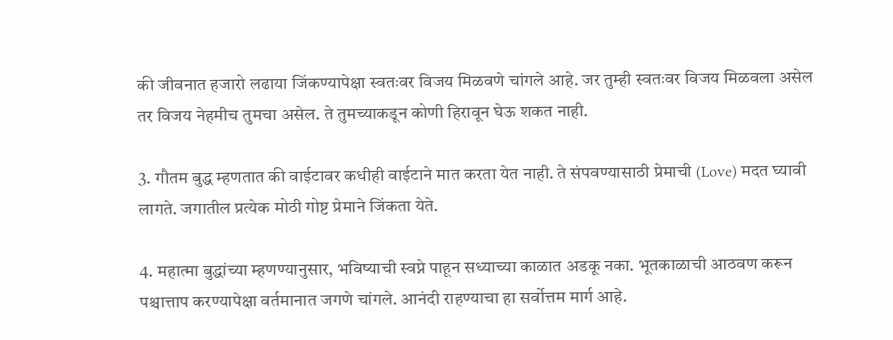की जीवनात हजारो लढाया जिंकण्यापेक्षा स्वतःवर विजय मिळवणे चांगले आहे. जर तुम्ही स्वतःवर विजय मिळवला असेल तर विजय नेहमीच तुमचा असेल. ते तुमच्याकडून कोणी हिरावून घेऊ शकत नाही.

3. गौतम बुद्ध म्हणतात की वाईटावर कधीही वाईटाने मात करता येत नाही. ते संपवण्यासाठी प्रेमाची (Love) मदत घ्यावी लागते. जगातील प्रत्येक मोठी गोष्ट प्रेमाने जिंकता येते.

4. महात्मा बुद्धांच्या म्हणण्यानुसार, भविष्याची स्वप्ने पाहून सध्याच्या काळात अडकू नका. भूतकाळाची आठवण करून पश्चात्ताप करण्यापेक्षा वर्तमानात जगणे चांगले. आनंदी राहण्याचा हा सर्वोत्तम मार्ग आहे.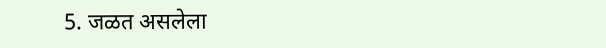5. जळत असलेला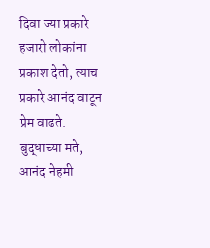दिवा ज्या प्रकारे हजारो लोकांना प्रकाश देतो, त्याच प्रकारे आनंद वाटून प्रेम वाढते. बुद्धाच्या मते, आनंद नेहमी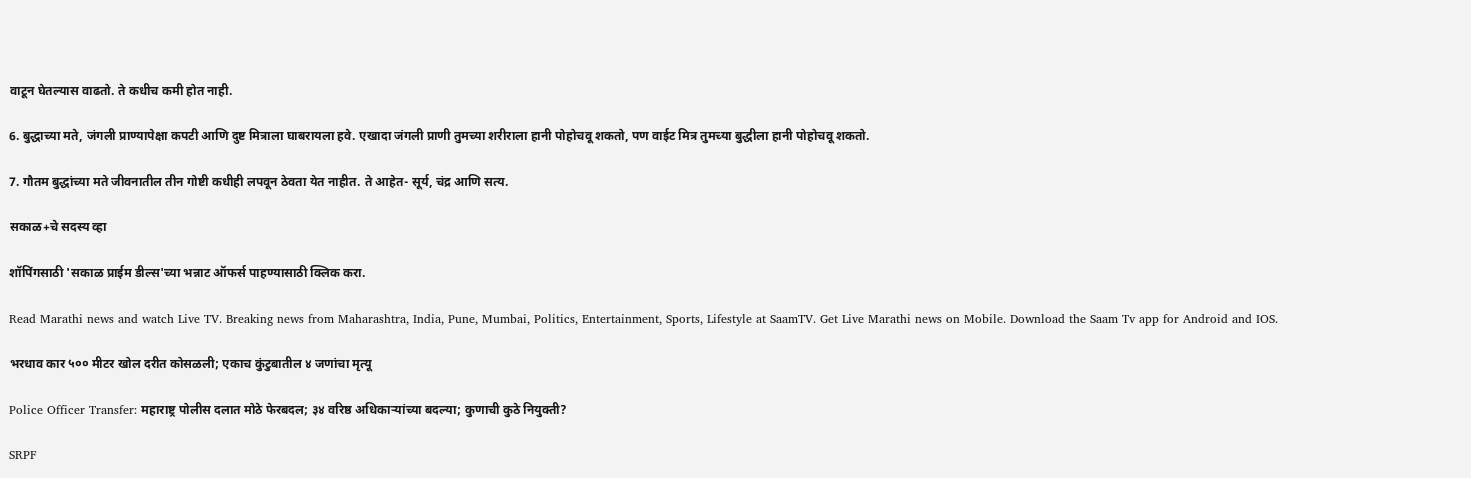वाटून घेतल्यास वाढतो. ते कधीच कमी होत नाही.

6. बुद्धाच्या मते, जंगली प्राण्यापेक्षा कपटी आणि दुष्ट मित्राला घाबरायला हवे. एखादा जंगली प्राणी तुमच्या शरीराला हानी पोहोचवू शकतो, पण वाईट मित्र तुमच्या बुद्धीला हानी पोहोचवू शकतो.

7. गौतम बुद्धांच्या मते जीवनातील तीन गोष्टी कधीही लपवून ठेवता येत नाहीत. ते आहेत- सूर्य, चंद्र आणि सत्य.

सकाळ+चे सदस्य व्हा

शॉपिंगसाठी 'सकाळ प्राईम डील्स'च्या भन्नाट ऑफर्स पाहण्यासाठी क्लिक करा.

Read Marathi news and watch Live TV. Breaking news from Maharashtra, India, Pune, Mumbai, Politics, Entertainment, Sports, Lifestyle at SaamTV. Get Live Marathi news on Mobile. Download the Saam Tv app for Android and IOS.

भरधाव कार ५०० मीटर खोल दरीत कोसळली; एकाच कुंटुबातील ४ जणांचा मृत्यू

Police Officer Transfer: महाराष्ट्र पोलीस दलात मोठे फेरबदल; ३४ वरिष्ठ अधिकाऱ्यांच्या बदल्या; कुणाची कुठे नियुक्ती?

SRPF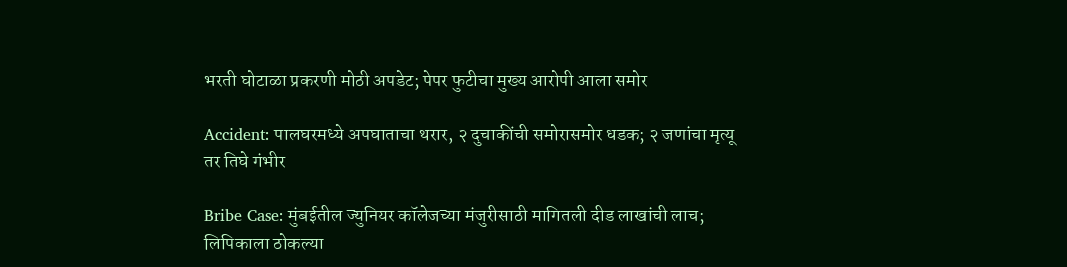भरती घोटाळा प्रकरणी मोठी अपडेट; पेपर फुटीचा मुख्य आरोपी आला समोर

Accident: पालघरमध्ये अपघाताचा थरार, २ दुचाकींची समोरासमोर धडक; २ जणांचा मृत्यू तर तिघे गंभीर

Bribe Case: मुंबईतील ज्युनियर कॉलेजच्या मंजुरीसाठी मागितली दीड लाखांची लाच; लिपिकाला ठोकल्या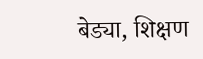बेड्या, शिक्षण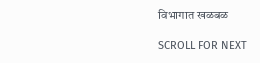विभागात खळबळ

SCROLL FOR NEXT